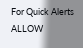For Quick Alerts
ALLOW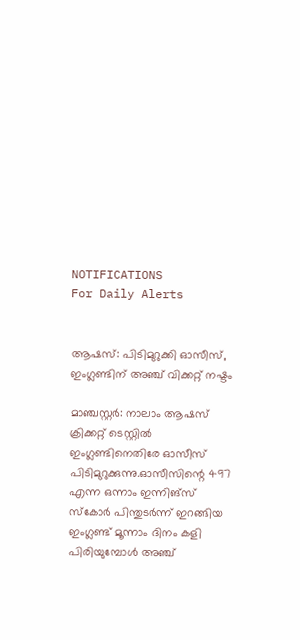NOTIFICATIONS
For Daily Alerts


ആഷസ്: പിടിമുറുക്കി ഓസീസ്, ഇംഗ്ലണ്ടിന് അഞ്ച് വിക്കറ്റ് നഷ്ടം

മാഞ്ചസ്റ്റര്‍: നാലാം ആഷസ് ക്രിക്കറ്റ് ടെസ്റ്റില്‍ ഇംഗ്ലണ്ടിനെതിരേ ഓസീസ് പിടിമുറുക്കുന്നു.ഓസീസിന്റെ 497 എന്ന ഒന്നാം ഇന്നിങ്‌സ് സ്‌കോര്‍ പിന്തുടര്‍ന്ന് ഇറങ്ങിയ ഇംഗ്ലണ്ട് മൂന്നാം ദിനം കളി പിരിയുമ്പോള്‍ അഞ്ച്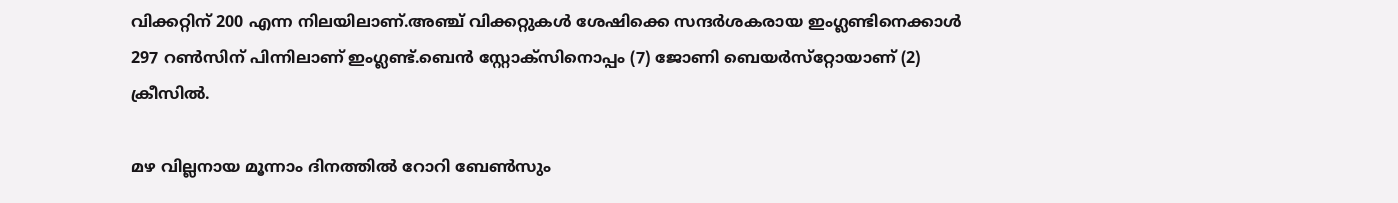വിക്കറ്റിന് 200 എന്ന നിലയിലാണ്.അഞ്ച് വിക്കറ്റുകള്‍ ശേഷിക്കെ സന്ദര്‍ശകരായ ഇംഗ്ലണ്ടിനെക്കാള്‍ 297 റണ്‍സിന് പിന്നിലാണ് ഇംഗ്ലണ്ട്.ബെന്‍ സ്റ്റോക്‌സിനൊപ്പം (7) ജോണി ബെയര്‍സ്‌റ്റോയാണ് (2) ക്രീസില്‍.

മഴ വില്ലനായ മൂന്നാം ദിനത്തില്‍ റോറി ബേണ്‍സും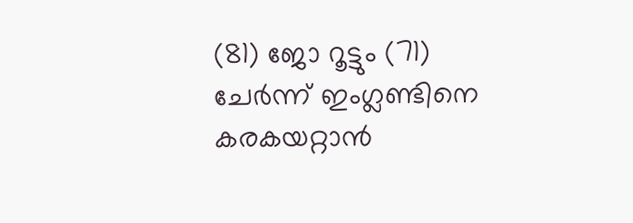(81) ജോ റൂട്ടും (71) ചേര്‍ന്ന് ഇംഗ്ലണ്ടിനെ കരകയറ്റാന്‍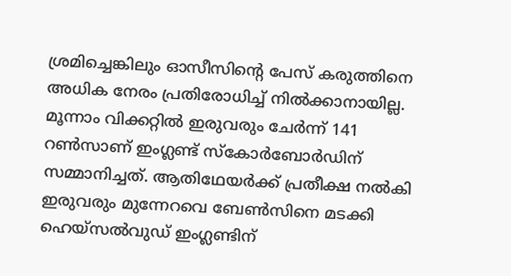ശ്രമിച്ചെങ്കിലും ഓസീസിന്റെ പേസ് കരുത്തിനെ അധിക നേരം പ്രതിരോധിച്ച് നില്‍ക്കാനായില്ല. മൂന്നാം വിക്കറ്റില്‍ ഇരുവരും ചേര്‍ന്ന് 141 റണ്‍സാണ് ഇംഗ്ലണ്ട് സ്‌കോര്‍ബോര്‍ഡിന് സമ്മാനിച്ചത്. ആതിഥേയര്‍ക്ക് പ്രതീക്ഷ നല്‍കി ഇരുവരും മുന്നേറവെ ബേണ്‍സിനെ മടക്കി ഹെയ്‌സല്‍വുഡ് ഇംഗ്ലണ്ടിന്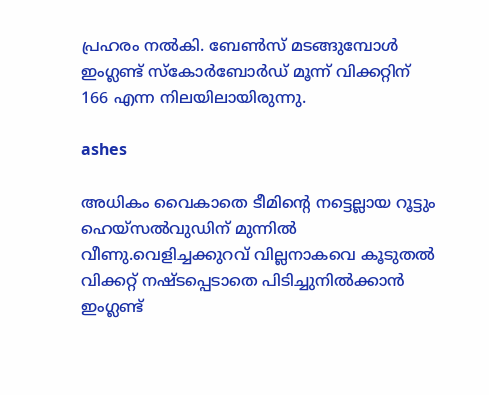പ്രഹരം നല്‍കി. ബേണ്‍സ് മടങ്ങുമ്പോള്‍ ഇംഗ്ലണ്ട് സ്‌കോര്‍ബോര്‍ഡ് മൂന്ന് വിക്കറ്റിന് 166 എന്ന നിലയിലായിരുന്നു.

ashes

അധികം വൈകാതെ ടീമിന്റെ നട്ടെല്ലായ റൂട്ടും ഹെയ്‌സല്‍വുഡിന് മുന്നില്‍ വീണു.വെളിച്ചക്കുറവ് വില്ലനാകവെ കൂടുതല്‍ വിക്കറ്റ് നഷ്ടപ്പെടാതെ പിടിച്ചുനില്‍ക്കാന്‍ ഇംഗ്ലണ്ട്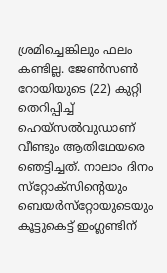ശ്രമിച്ചെങ്കിലും ഫലം കണ്ടില്ല. ജേണ്‍സണ്‍ റോയിയുടെ (22) കുറ്റി തെറിപ്പിച്ച് ഹെയ്‌സല്‍വുഡാണ് വീണ്ടും ആതിഥേയരെ ഞെട്ടിച്ചത്. നാലാം ദിനം സ്‌റ്റോക്‌സിന്റെയും ബെയര്‍സ്‌റ്റോയുടെയും കൂട്ടുകെട്ട് ഇംഗ്ലണ്ടിന്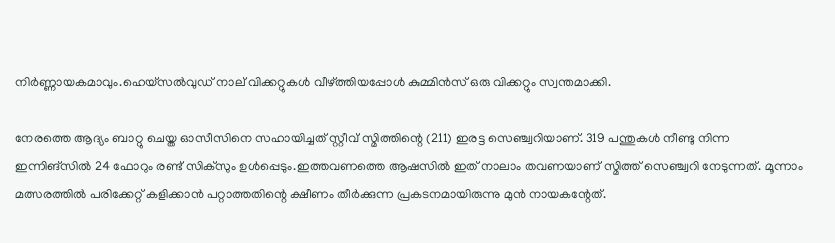നിര്‍ണ്ണായകമാവും.ഹെയ്‌സല്‍വുഡ് നാല് വിക്കറ്റുകള്‍ വീഴ്ത്തിയപ്പോള്‍ കുമ്മിന്‍സ് ഒരു വിക്കറ്റും സ്വന്തമാക്കി.

നേരത്തെ ആദ്യം ബാറ്റു ചെയ്ത ഓസീസിനെ സഹായിച്ചത് സ്റ്റീവ് സ്മിത്തിന്റെ (211) ഇരട്ട സെഞ്ച്വറിയാണ്. 319 പന്തുകള്‍ നീണ്ടു നിന്ന ഇന്നിങ്‌സില്‍ 24 ഫോറും രണ്ട് സിക്‌സും ഉള്‍പ്പെടും.ഇത്തവണത്തെ ആഷസില്‍ ഇത് നാലാം തവണയാണ് സ്മിത്ത് സെഞ്ച്വറി നേടുന്നത്. മൂന്നാം മത്സരത്തില്‍ പരിക്കേറ്റ് കളിക്കാന്‍ പറ്റാത്തതിന്റെ ക്ഷീണം തീര്‍ക്കുന്ന പ്രകടനമായിരുന്നു മുന്‍ നായകന്റേത്.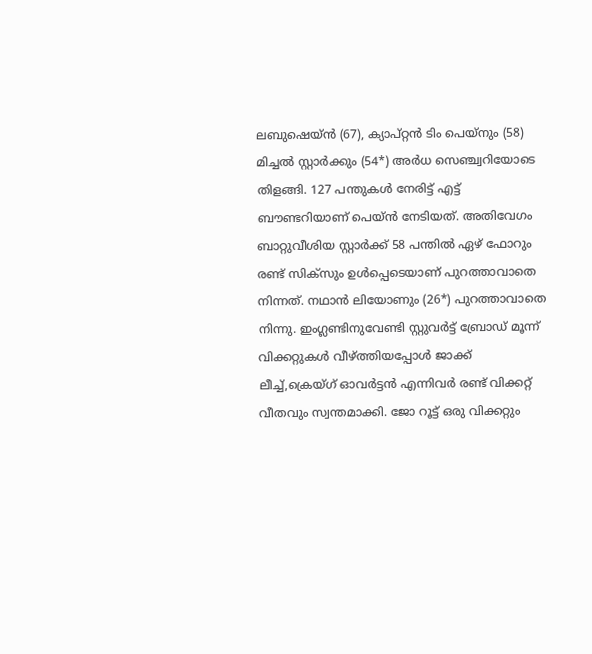ലബുഷെയ്ന്‍ (67), ക്യാപ്റ്റന്‍ ടിം പെയ്‌നും (58) മിച്ചല്‍ സ്റ്റാര്‍ക്കും (54*) അര്‍ധ സെഞ്ച്വറിയോടെ തിളങ്ങി. 127 പന്തുകള്‍ നേരിട്ട് എട്ട് ബൗണ്ടറിയാണ് പെയ്ന്‍ നേടിയത്. അതിവേഗം ബാറ്റുവീശിയ സ്റ്റാര്‍ക്ക് 58 പന്തില്‍ ഏഴ് ഫോറും രണ്ട് സിക്‌സും ഉള്‍പ്പെടെയാണ് പുറത്താവാതെ നിന്നത്. നഥാന്‍ ലിയോണും (26*) പുറത്താവാതെ നിന്നു. ഇംഗ്ലണ്ടിനുവേണ്ടി സ്റ്റുവര്‍ട്ട് ബ്രോഡ് മൂന്ന് വിക്കറ്റുകള്‍ വീഴ്ത്തിയപ്പോള്‍ ജാക്ക് ലീച്ച്,ക്രെയ്ഗ് ഓവര്‍ട്ടന്‍ എന്നിവര്‍ രണ്ട് വിക്കറ്റ് വീതവും സ്വന്തമാക്കി. ജോ റൂട്ട് ഒരു വിക്കറ്റും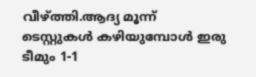വീഴ്ത്തി.ആദ്യ മൂന്ന് ടെസ്റ്റുകള്‍ കഴിയുമ്പോള്‍ ഇരു ടീമും 1-1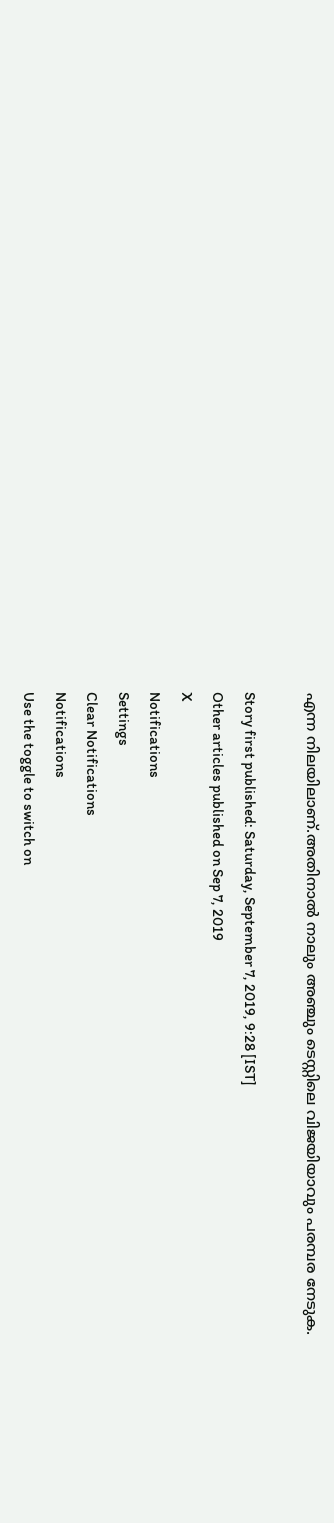എന്ന നിലയിലാണ്.അതിനാല്‍ നാലും അഞ്ചും ടെസ്റ്റിലെ വിജയിയാവും പരമ്പര നേടുക.

Story first published: Saturday, September 7, 2019, 9:28 [IST]
Other articles published on Sep 7, 2019
X
Notifications
Settings
Clear Notifications
Notifications
Use the toggle to switch on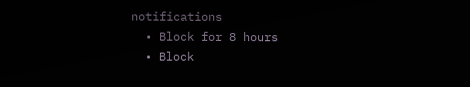notifications
  • Block for 8 hours
  • Block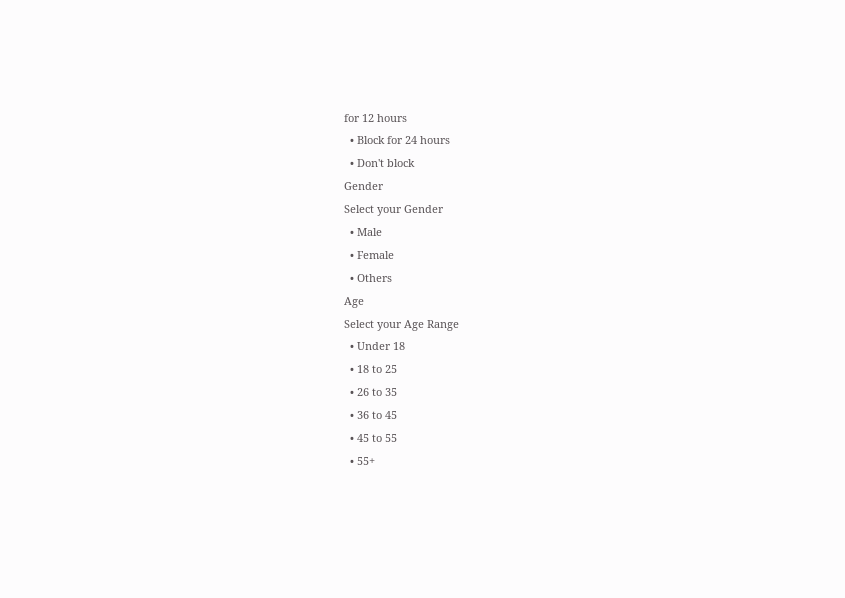for 12 hours
  • Block for 24 hours
  • Don't block
Gender
Select your Gender
  • Male
  • Female
  • Others
Age
Select your Age Range
  • Under 18
  • 18 to 25
  • 26 to 35
  • 36 to 45
  • 45 to 55
  • 55+